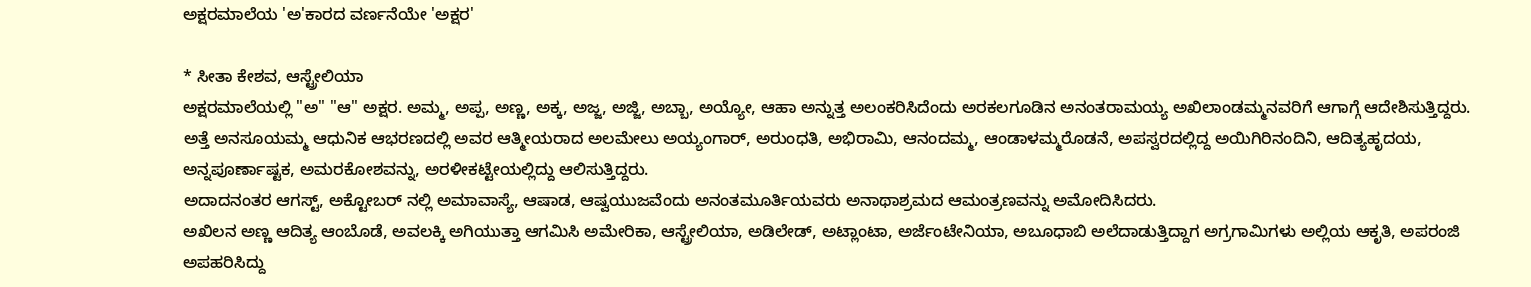ಅಕ್ಷರಮಾಲೆಯ 'ಅ'ಕಾರದ ವರ್ಣನೆಯೇ 'ಅಕ್ಷರ'

* ಸೀತಾ ಕೇಶವ, ಆಸ್ಟ್ರೇಲಿಯಾ
ಅಕ್ಷರಮಾಲೆಯಲ್ಲಿ "ಅ" "ಆ" ಅಕ್ಷರ. ಅಮ್ಮ, ಅಪ್ಪ, ಅಣ್ಣ, ಅಕ್ಕ, ಅಜ್ಜ, ಅಜ್ಜಿ, ಅಬ್ಬಾ, ಅಯ್ಯೋ, ಆಹಾ ಅನ್ನುತ್ತ ಅಲಂಕರಿಸಿದೆಂದು ಅರಕಲಗೂಡಿನ ಅನಂತರಾಮಯ್ಯ ಅಖಿಲಾಂಡಮ್ಮನವರಿಗೆ ಆಗಾಗ್ಗೆ ಆದೇಶಿಸುತ್ತಿದ್ದರು. ಅತ್ತೆ ಅನಸೂಯಮ್ಮ ಆಧುನಿಕ ಆಭರಣದಲ್ಲಿ ಅವರ ಆತ್ಮೀಯರಾದ ಅಲಮೇಲು ಅಯ್ಯಂಗಾರ್, ಅರುಂಧತಿ, ಅಭಿರಾಮಿ, ಆನಂದಮ್ಮ, ಆಂಡಾಳಮ್ಮರೊಡನೆ, ಅಪಸ್ವರದಲ್ಲಿದ್ದ ಅಯಿಗಿರಿನಂದಿನಿ, ಆದಿತ್ಯಹೃದಯ, ಅನ್ನಪೂರ್ಣಾಷ್ಟಕ, ಅಮರಕೋಶವನ್ನು, ಅರಳೀಕಟ್ಟೇಯಲ್ಲಿದ್ದು ಆಲಿಸುತ್ತಿದ್ದರು.
ಅದಾದನಂತರ ಆಗಸ್ಟ್, ಅಕ್ಟೋಬರ್ ನಲ್ಲಿ ಅಮಾವಾಸ್ಯೆ, ಆಷಾಡ, ಆಷ್ವಯುಜವೆಂದು ಅನಂತಮೂರ್ತಿಯವರು ಅನಾಥಾಶ್ರಮದ ಆಮಂತ್ರಣವನ್ನು ಅಮೋದಿಸಿದರು.
ಅಖಿಲನ ಅಣ್ಣ ಆದಿತ್ಯ ಆಂಬೊಡೆ, ಅವಲಕ್ಕಿ ಅಗಿಯುತ್ತಾ ಆಗಮಿಸಿ ಅಮೇರಿಕಾ, ಆಸ್ಟ್ರೇಲಿಯಾ, ಅಡಿಲೇಡ್, ಅಟ್ಲಾಂಟಾ, ಅರ್ಜೆಂಟೇನಿಯಾ, ಅಬೂಧಾಬಿ ಅಲೆದಾಡುತ್ತಿದ್ದಾಗ ಅಗ್ರಗಾಮಿಗಳು ಅಲ್ಲಿಯ ಆಕೃತಿ, ಅಪರಂಜಿ ಅಪಹರಿಸಿದ್ದು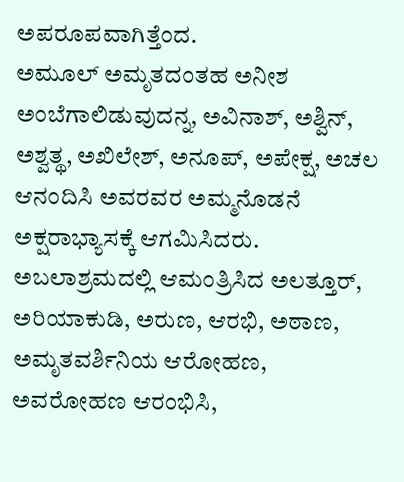ಅಪರೂಪವಾಗಿತ್ತೆಂದ.
ಅಮೂಲ್ ಅಮೃತದಂತಹ ಅನೀಶ ಅಂಬೆಗಾಲಿಡುವುದನ್ನ, ಅವಿನಾಶ್, ಅಶ್ವಿನ್, ಅಶ್ವತ್ಥ, ಅಖಿಲೇಶ್, ಅನೂಪ್, ಅಪೇಕ್ಷ, ಅಚಲ ಆನಂದಿಸಿ ಅವರವರ ಅಮ್ಮನೊಡನೆ ಅಕ್ಷರಾಭ್ಯಾಸಕ್ಕೆ ಆಗಮಿಸಿದರು.
ಅಬಲಾಶ್ರಮದಲ್ಲಿ ಆಮಂತ್ರಿಸಿದ ಅಲತ್ತೂರ್, ಅರಿಯಾಕುಡಿ, ಅರುಣ, ಆರಭಿ, ಅಠಾಣ, ಅಮೃತವರ್ಶಿನಿಯ ಆರೋಹಣ, ಅವರೋಹಣ ಆರಂಭಿಸಿ,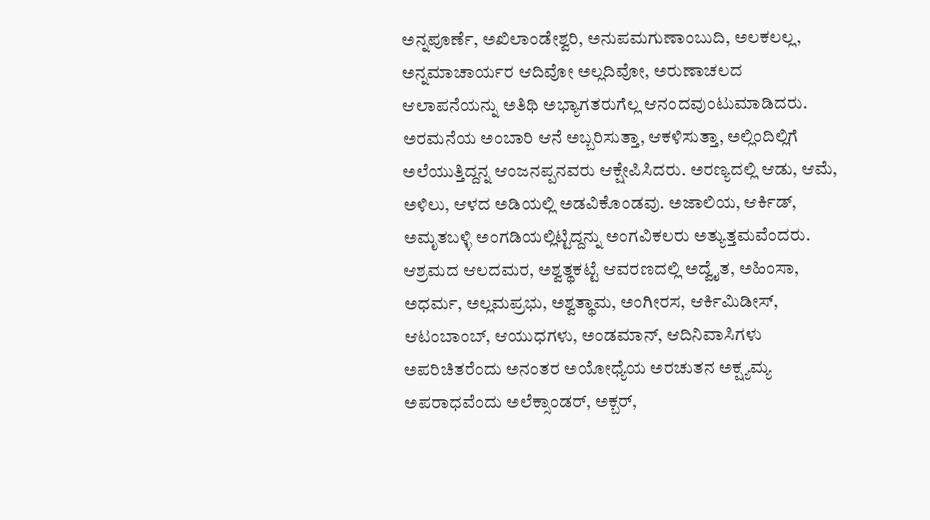ಅನ್ನಪೂರ್ಣೆ, ಅಖಿಲಾಂಡೇಶ್ವರಿ, ಅನುಪಮಗುಣಾಂಬುದಿ, ಅಲಕಲಲ್ಲ, ಅನ್ನಮಾಚಾರ್ಯರ ಆದಿವೋ ಅಲ್ಲದಿವೋ, ಅರುಣಾಚಲದ ಆಲಾಪನೆಯನ್ನು ಅತಿಥಿ ಅಭ್ಯಾಗತರುಗೆಲ್ಲ ಆನಂದವುಂಟುಮಾಡಿದರು.
ಅರಮನೆಯ ಅಂಬಾರಿ ಆನೆ ಅಬ್ಬರಿಸುತ್ತಾ, ಆಕಳಿಸುತ್ತಾ, ಅಲ್ಲಿಂದಿಲ್ಲಿಗೆ ಅಲೆಯುತ್ತಿದ್ದನ್ನ ಆಂಜನಪ್ಪನವರು ಆಕ್ಷೇಪಿಸಿದರು. ಅರಣ್ಯದಲ್ಲಿ ಆಡು, ಆಮೆ, ಅಳಿಲು, ಆಳದ ಅಡಿಯಲ್ಲಿ ಅಡವಿಕೊಂಡವು. ಅಜಾಲಿಯ, ಆರ್ಕಿಡ್, ಅಮೃತಬಳ್ಳಿ ಅಂಗಡಿಯಲ್ಲಿಟ್ಟಿದ್ದನ್ನು ಅಂಗವಿಕಲರು ಅತ್ಯುತ್ತಮವೆಂದರು.
ಆಶ್ರಮದ ಆಲದಮರ, ಅಶ್ವತ್ಥಕಟ್ಟೆ ಆವರಣದಲ್ಲಿ ಅದ್ವೈತ, ಅಹಿಂಸಾ, ಅಧರ್ಮ, ಅಲ್ಲಮಪ್ರಭು, ಅಶ್ವತ್ಥಾಮ, ಅಂಗೀರಸ, ಆರ್ಕಿಮಿಡೀಸ್, ಆಟಂಬಾಂಬ್, ಆಯುಧಗಳು, ಅಂಡಮಾನ್, ಆದಿನಿವಾಸಿಗಳು ಅಪರಿಚಿತರೆಂದು ಅನಂತರ ಅಯೋಧ್ಯೆಯ ಅರಚುತನ ಅಕ್ಷ್ಯಮ್ಯ ಅಪರಾಧವೆಂದು ಅಲೆಕ್ಸಾಂಡರ್, ಅಕ್ಬರ್,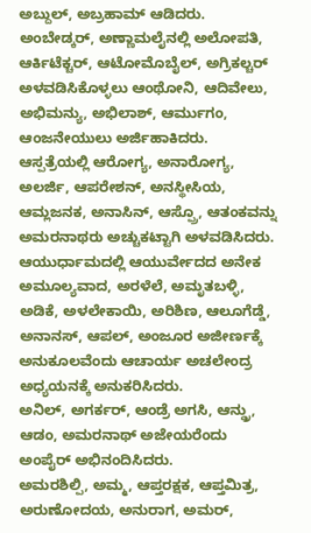ಅಬ್ದುಲ್, ಅಬ್ರಹಾಮ್ ಆಡಿದರು.
ಅಂಬೇಡ್ಕರ್, ಅಣ್ಣಾಮಲೈನಲ್ಲಿ ಅಲೋಪತಿ, ಆರ್ಕಿಟೆಕ್ಚರ್, ಆಟೋಮೊಬೈಲ್, ಅಗ್ರಿಕಲ್ಚರ್ ಅಳವಡಿಸಿಕೊಳ್ಳಲು ಆಂಥೋನಿ, ಆದಿವೇಲು, ಅಭಿಮನ್ಯು, ಅಭಿಲಾಶ್, ಆರ್ಮುಗಂ, ಆಂಜನೇಯುಲು ಅರ್ಜಿಹಾಕಿದರು.
ಆಸ್ಪತ್ರೆಯಲ್ಲಿ ಆರೋಗ್ಯ, ಅನಾರೋಗ್ಯ, ಅಲರ್ಜಿ, ಆಪರೇಶನ್, ಅನಸ್ಥೀಸಿಯ, ಆಮ್ಲಜನಕ, ಅನಾಸಿನ್, ಆಸ್ಪ್ರೊ, ಆತಂಕವನ್ನು ಅಮರನಾಥರು ಅಚ್ಚುಕಟ್ಟಾಗಿ ಅಳವಡಿಸಿದರು.
ಆಯುರ್ಧಾಮದಲ್ಲಿ ಆಯುರ್ವೇದದ ಅನೇಕ ಅಮೂಲ್ಯವಾದ, ಅರಳೆಲೆ, ಅಮೃತಬಳ್ಳಿ, ಅಡಿಕೆ, ಅಳಲೇಕಾಯಿ, ಅರಿಶಿಣ, ಆಲೂಗೆಡ್ಡೆ, ಅನಾನಸ್, ಆಪಲ್, ಅಂಜೂರ ಅಜೀರ್ಣಕ್ಕೆ ಅನುಕೂಲವೆಂದು ಆಚಾರ್ಯ ಅಚಲೇಂದ್ರ ಅಧ್ಯಯನಕ್ಕೆ ಅನುಕರಿಸಿದರು.
ಅನಿಲ್, ಅಗರ್ಕರ್, ಆಂಡ್ರೆ ಅಗಸಿ, ಆನ್ಡ್ರು, ಆಡಂ, ಅಮರನಾಥ್ ಅಜೇಯರೆಂದು ಅಂಪೈರ್ ಅಭಿನಂದಿಸಿದರು.
ಅಮರಶಿಲ್ಪಿ, ಅಮ್ಮ, ಆಪ್ತರಕ್ಷಕ, ಆಪ್ತಮಿತ್ರ, ಅರುಣೋದಯ, ಅನುರಾಗ, ಅಮರ್,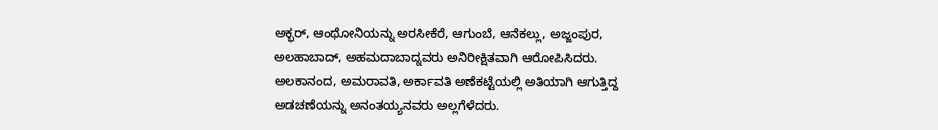ಅಕ್ಭರ್, ಆಂಥೋನಿಯನ್ನು ಅರಸೀಕೆರೆ, ಆಗುಂಬೆ, ಆನೆಕಲ್ಲು, ಅಜ್ಜಂಪುರ, ಅಲಹಾಬಾದ್, ಅಹಮದಾಬಾದ್ನವರು ಅನಿರೀಕ್ಷಿತವಾಗಿ ಆರೋಪಿಸಿದರು.
ಅಲಕಾನಂದ, ಅಮರಾವತಿ, ಅರ್ಕಾವತಿ ಅಣೆಕಟ್ಟೆಯಲ್ಲಿ ಅತಿಯಾಗಿ ಆಗುತ್ತಿದ್ದ ಅಡಚಣೆಯನ್ನು ಅನಂತಯ್ಯನವರು ಅಲ್ಲಗೆಳೆದರು.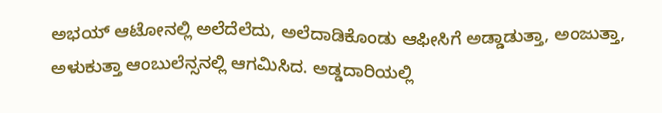ಅಭಯ್ ಆಟೋನಲ್ಲಿ ಅಲೆದೆಲೆದು, ಅಲೆದಾಡಿಕೊಂಡು ಆಫೀಸಿಗೆ ಅಡ್ಡಾಡುತ್ತಾ, ಅಂಜುತ್ತಾ, ಅಳುಕುತ್ತಾ ಆಂಬುಲೆನ್ಸನಲ್ಲಿ ಆಗಮಿಸಿದ. ಅಡ್ಡದಾರಿಯಲ್ಲಿ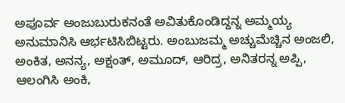ಅಪೂರ್ವ ಅಂಜುಬುರುಕನಂತೆ ಅವಿತುಕೊಂಡಿದ್ದನ್ನ ಅಮ್ಮಯ್ಯ ಅನುಮಾನಿಸಿ ಆರ್ಭಟಿಸಿಬಿಟ್ಟರು. ಅಂಬುಜಮ್ಮ ಅಚ್ಚುಮೆಚ್ಚಿನ ಅಂಜಲಿ, ಅಂಕಿತ, ಅನನ್ಯ, ಅಕ್ಷಂತ್, ಅಮೂದ್, ಆರಿದ್ರ, ಅನಿತರನ್ನ ಅಪ್ಪಿ, ಆಲಂಗಿಸಿ ಅಂಕಿ,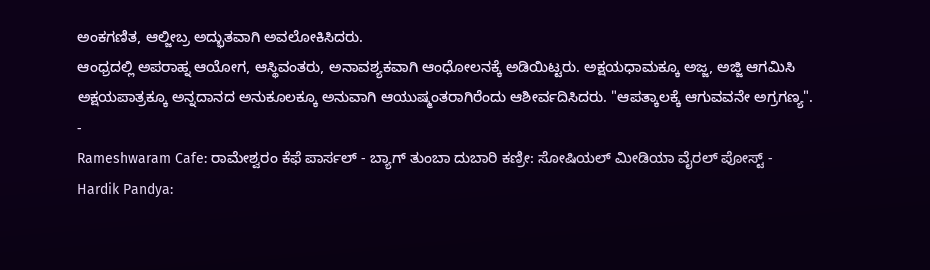ಅಂಕಗಣಿತ, ಆಲ್ಜೀಬ್ರ ಅದ್ಭುತವಾಗಿ ಅವಲೋಕಿಸಿದರು.
ಆಂಧ್ರದಲ್ಲಿ ಅಪರಾಹ್ನ ಆಯೋಗ, ಆಸ್ಥಿವಂತರು, ಅನಾವಶ್ಯಕವಾಗಿ ಆಂಧೋಲನಕ್ಕೆ ಅಡಿಯಿಟ್ಟರು. ಅಕ್ಷಯಧಾಮಕ್ಕೂ ಅಜ್ಜ, ಅಜ್ಜಿ ಆಗಮಿಸಿ ಅಕ್ಷಯಪಾತ್ರಕ್ಕೂ ಅನ್ನದಾನದ ಅನುಕೂಲಕ್ಕೂ ಅನುವಾಗಿ ಆಯುಷ್ಮಂತರಾಗಿರೆಂದು ಆಶೀರ್ವದಿಸಿದರು. "ಆಪತ್ಕಾಲಕ್ಕೆ ಆಗುವವನೇ ಅಗ್ರಗಣ್ಯ".
-
Rameshwaram Cafe: ರಾಮೇಶ್ವರಂ ಕೆಫೆ ಪಾರ್ಸಲ್ - ಬ್ಯಾಗ್ ತುಂಬಾ ದುಬಾರಿ ಕಣ್ರೀ: ಸೋಷಿಯಲ್ ಮೀಡಿಯಾ ವೈರಲ್ ಪೋಸ್ಟ್ -
Hardik Pandya: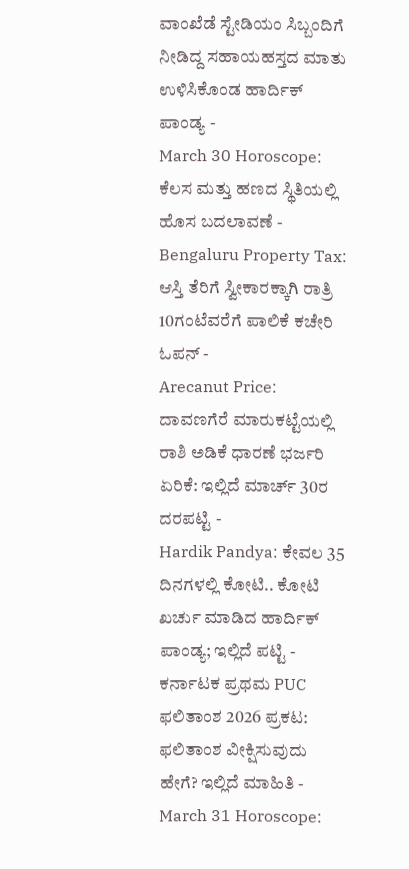ವಾಂಖೆಡೆ ಸ್ಟೇಡಿಯಂ ಸಿಬ್ಬಂದಿಗೆ ನೀಡಿದ್ದ ಸಹಾಯಹಸ್ತದ ಮಾತು ಉಳಿಸಿಕೊಂಡ ಹಾರ್ದಿಕ್ ಪಾಂಡ್ಯ -
March 30 Horoscope: ಕೆಲಸ ಮತ್ತು ಹಣದ ಸ್ಥಿತಿಯಲ್ಲಿ ಹೊಸ ಬದಲಾವಣೆ -
Bengaluru Property Tax: ಆಸ್ತಿ ತೆರಿಗೆ ಸ್ವೀಕಾರಕ್ಕಾಗಿ ರಾತ್ರಿ 10ಗಂಟೆವರೆಗೆ ಪಾಲಿಕೆ ಕಚೇರಿ ಓಪನ್ -
Arecanut Price: ದಾವಣಗೆರೆ ಮಾರುಕಟ್ಟೆಯಲ್ಲಿ ರಾಶಿ ಅಡಿಕೆ ಧಾರಣೆ ಭರ್ಜರಿ ಏರಿಕೆ: ಇಲ್ಲಿದೆ ಮಾರ್ಚ್ 30ರ ದರಪಟ್ಟಿ -
Hardik Pandya: ಕೇವಲ 35 ದಿನಗಳಲ್ಲಿ ಕೋಟಿ.. ಕೋಟಿ ಖರ್ಚು ಮಾಡಿದ ಹಾರ್ದಿಕ್ ಪಾಂಡ್ಯ; ಇಲ್ಲಿದೆ ಪಟ್ಟಿ -
ಕರ್ನಾಟಕ ಪ್ರಥಮ PUC ಫಲಿತಾಂಶ 2026 ಪ್ರಕಟ: ಫಲಿತಾಂಶ ವೀಕ್ಷಿಸುವುದು ಹೇಗೆ? ಇಲ್ಲಿದೆ ಮಾಹಿತಿ -
March 31 Horoscope: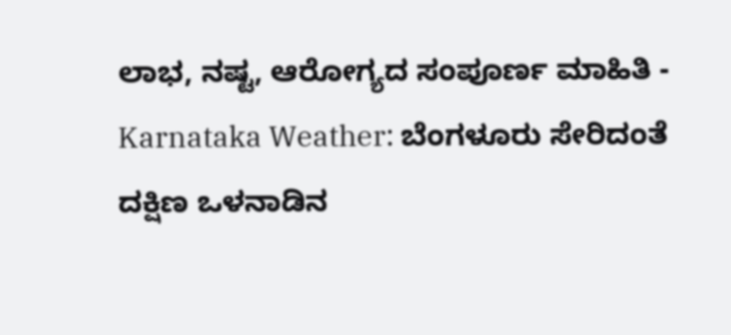ಲಾಭ, ನಷ್ಟ, ಆರೋಗ್ಯದ ಸಂಪೂರ್ಣ ಮಾಹಿತಿ -
Karnataka Weather: ಬೆಂಗಳೂರು ಸೇರಿದಂತೆ ದಕ್ಷಿಣ ಒಳನಾಡಿನ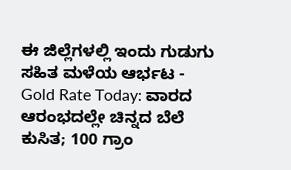ಈ ಜಿಲ್ಲೆಗಳಲ್ಲಿ ಇಂದು ಗುಡುಗು ಸಹಿತ ಮಳೆಯ ಆರ್ಭಟ -
Gold Rate Today: ವಾರದ ಆರಂಭದಲ್ಲೇ ಚಿನ್ನದ ಬೆಲೆ ಕುಸಿತ; 100 ಗ್ರಾಂ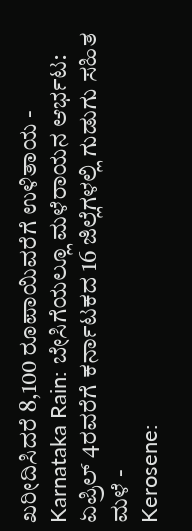ಖರೀದಿಸಿದರೆ 8,100 ರೂಪಾಯಿವರೆಗೆ ಉಳಿತಾಯ -
Karnataka Rain: ಬೇಸಿಗೆಯಲ್ಲೂ ಮಳೆರಾಯನ ಆರ್ಭಟ: ಏಪ್ರಿಲ್ 4ರವರೆಗೆ ಕರ್ನಾಟಕದ 16 ಜಿಲ್ಲೆಗಳಲ್ಲಿ ಗುಡುಗು ಸಹಿತ ಮಳೆ -
Kerosene: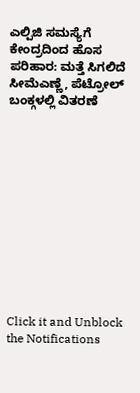ಎಲ್ಪಿಜಿ ಸಮಸ್ಯೆಗೆ ಕೇಂದ್ರದಿಂದ ಹೊಸ ಪರಿಹಾರ: ಮತ್ತೆ ಸಿಗಲಿದೆ ಸೀಮೆಎಣ್ಣೆ, ಪೆಟ್ರೋಲ್ ಬಂಕ್ಗಳಲ್ಲಿ ವಿತರಣೆ












Click it and Unblock the Notifications